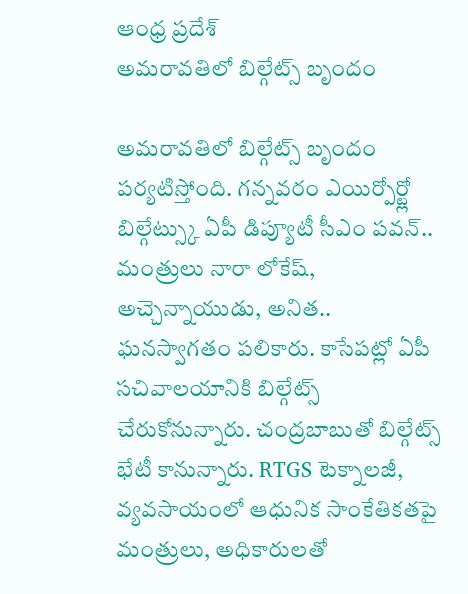ఆంధ్ర ప్రదేశ్
అమరావతిలో బిల్గేట్స్ బృందం

అమరావతిలో బిల్గేట్స్ బృందం పర్యటిస్తోంది. గన్నవరం ఎయిర్పోర్ట్లో బిల్గేట్స్కు ఏపీ డిప్యూటీ సీఎం పవన్.. మంత్రులు నారా లోకేష్, అచ్చెన్నాయుడు, అనిత.. ఘనస్వాగతం పలికారు. కాసేపట్లో ఏపీ సచివాలయానికి బిల్గేట్స్ చేరుకోనున్నారు. చంద్రబాబుతో బిల్గేట్స్ భేటీ కానున్నారు. RTGS టెక్నాలజీ, వ్యవసాయంలో ఆధునిక సాంకేతికతపై మంత్రులు, అధికారులతో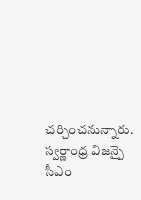చర్చించనున్నారు. స్వర్ణాంధ్ర విజన్పై సీఎం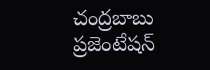చంద్రబాబు ప్రజెంటేషన్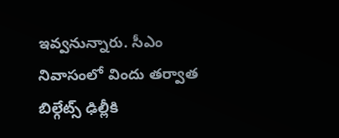ఇవ్వనున్నారు. సీఎం నివాసంలో విందు తర్వాత బిల్గేట్స్ ఢిల్లీకి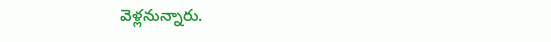వెళ్లనున్నారు.